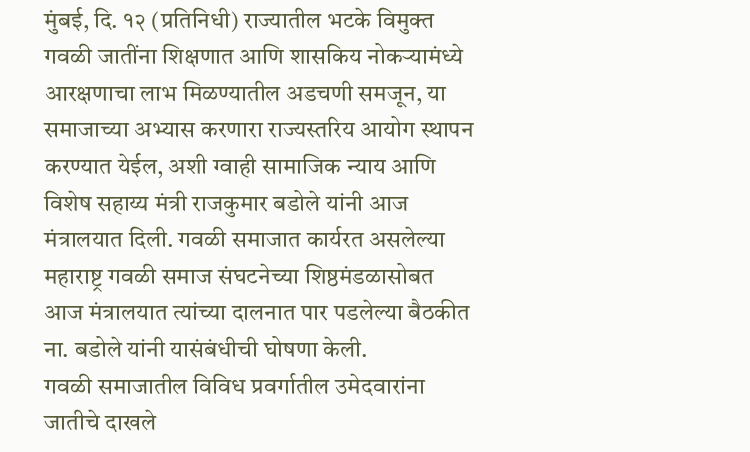मुंबई, दि. १२ (प्रतिनिधी) राज्यातील भटके विमुक्त गवळी जातींना शिक्षणात आणि शासकिय नोकऱ्यामंध्ये आरक्षणाचा लाभ मिळण्यातील अडचणी समजून, या समाजाच्या अभ्यास करणारा राज्यस्तरिय आयोग स्थापन करण्यात येईल, अशी ग्वाही सामाजिक न्याय आणि विशेष सहाय्य मंत्री राजकुमार बडोले यांनी आज मंत्रालयात दिली. गवळी समाजात कार्यरत असलेल्या महाराष्ट्र गवळी समाज संघटनेच्या शिष्ठमंडळासोबत आज मंत्रालयात त्यांच्या दालनात पार पडलेल्या बैठकीत ना. बडोले यांनी यासंबंधीची घोषणा केली.
गवळी समाजातील विविध प्रवर्गातील उमेदवारांना जातीचे दाखले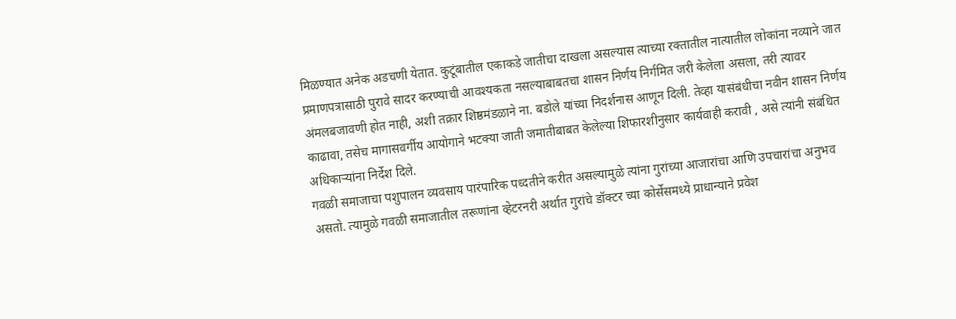मिळण्यात अनेक अडचणी येतात. कुटूंबातील एकाकडे जातीचा दाखला असल्यास त्याच्या रक्तातील नात्यातील लोकांना नव्याने जात प्रमाणपत्रासाठी पुरावे सादर करण्याची आवश्यकता नसल्याबाबतचा शासन निर्णय निर्गमित जरी केलेला असला, तरी त्यावर अंमलबजावणी होत नाही, अशी तक्रार शिष्ठमंडळाने ना. बडोले यांच्या निदर्शनास आणून दिली. तेव्हा यासंबंधीचा नवीन शासन निर्णय काढावा, तसेच मागासवर्गीय आयोगाने भटक्या जाती जमातीबाबत केलेल्या शिफारशीनुसार कार्यवाही करावी , असे त्यांनी संबंधित अधिकाऱ्यांना निर्देश दिले.
गवळी समाजाचा पशुपालन व्यवसाय पारंपारिक पध्दतीने करीत असल्यामुळे त्यांना गुरांच्या आजारांचा आणि उपचारांचा अनुभव असतो. त्यामुळे गवळी समाजातील तरूणांना व्हेटरनरी अर्थात गुरांचे डॉक्टर च्या कोर्सेसमध्ये प्राधान्याने प्रवेश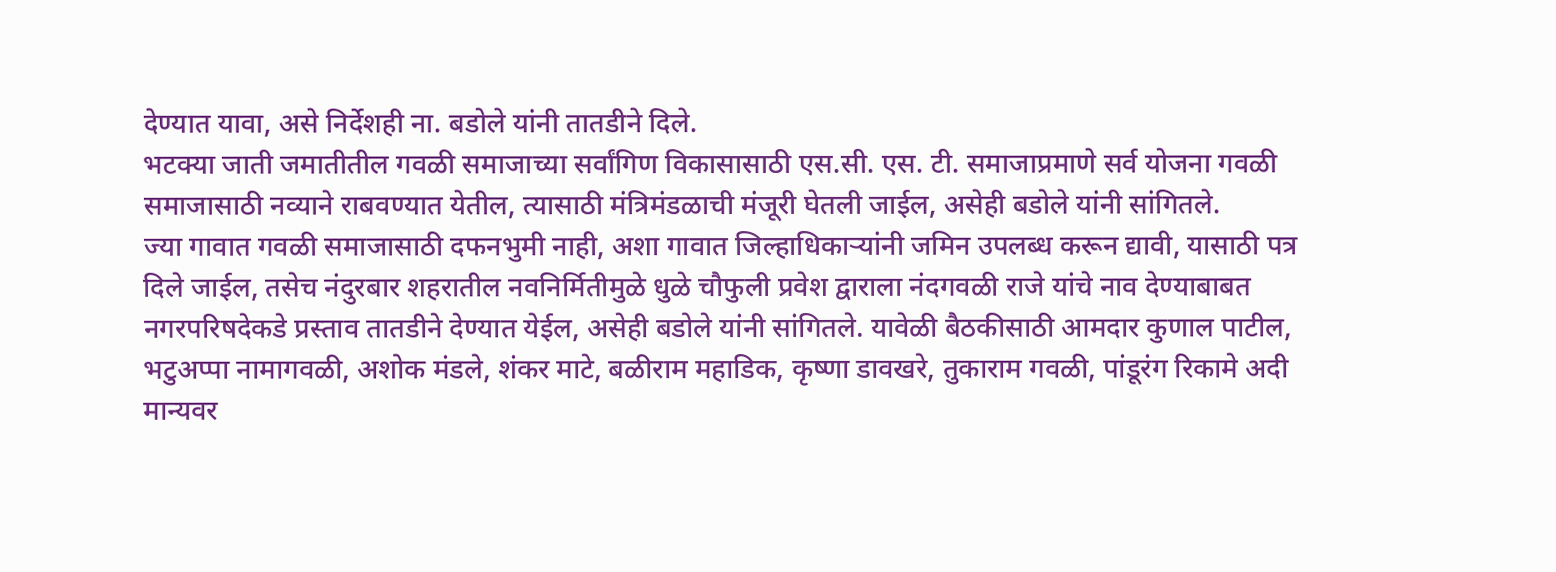देण्यात यावा, असे निर्देशही ना. बडोले यांनी तातडीने दिले.
भटक्या जाती जमातीतील गवळी समाजाच्या सर्वांगिण विकासासाठी एस.सी. एस. टी. समाजाप्रमाणे सर्व योजना गवळी समाजासाठी नव्याने राबवण्यात येतील, त्यासाठी मंत्रिमंडळाची मंजूरी घेतली जाईल, असेही बडोले यांनी सांगितले.
ज्या गावात गवळी समाजासाठी दफनभुमी नाही, अशा गावात जिल्हाधिकाऱ्यांनी जमिन उपलब्ध करून द्यावी, यासाठी पत्र दिले जाईल, तसेच नंदुरबार शहरातील नवनिर्मितीमुळे धुळे चौफुली प्रवेश द्वाराला नंदगवळी राजे यांचे नाव देण्याबाबत नगरपरिषदेकडे प्रस्ताव तातडीने देण्यात येईल, असेही बडोले यांनी सांगितले. यावेळी बैठकीसाठी आमदार कुणाल पाटील, भटुअप्पा नामागवळी, अशोक मंडले, शंकर माटे, बळीराम महाडिक, कृष्णा डावखरे, तुकाराम गवळी, पांडूरंग रिकामे अदी मान्यवर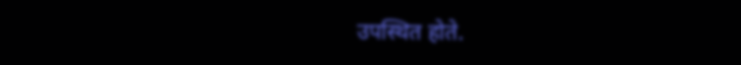उपस्थित होते.